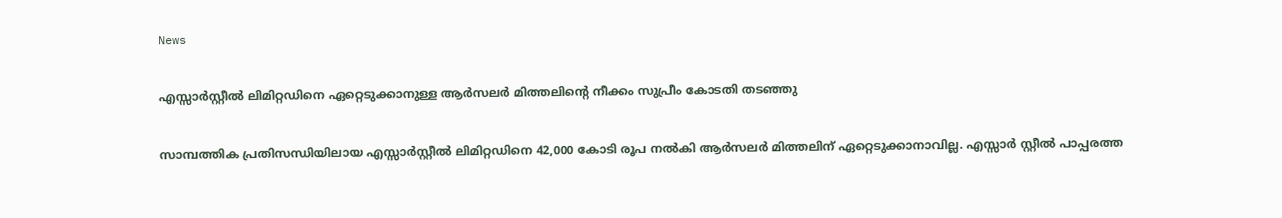News

എസ്സാര്‍സ്റ്റീല്‍ ലിമിറ്റഡിനെ ഏറ്റെടുക്കാനുള്ള ആര്‍സലര്‍ മിത്തലിന്റെ നീക്കം സുപ്രീം കോടതി തടഞ്ഞു

സാമ്പത്തിക പ്രതിസന്ധിയിലായ എസ്സാര്‍സ്റ്റീല്‍ ലിമിറ്റഡിനെ 42,000 കോടി രൂപ നല്‍കി ആര്‍സലര്‍ മിത്തലിന് ഏറ്റെടുക്കാനാവില്ല. എസ്സാര്‍ സ്റ്റീല്‍ പാപ്പരത്ത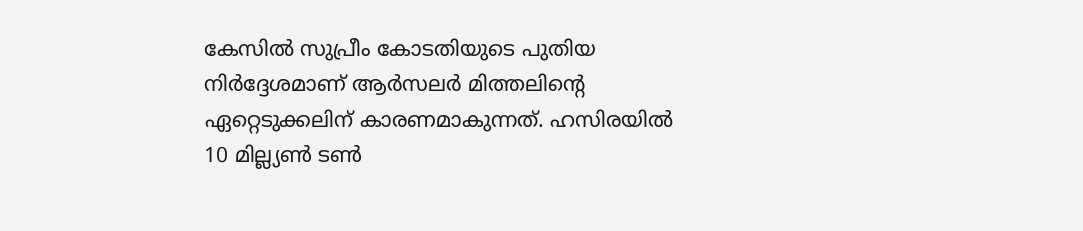കേസില്‍ സുപ്രീം കോടതിയുടെ പുതിയ നിര്‍ദ്ദേശമാണ് ആര്‍സലര്‍ മിത്തലിന്റെ ഏറ്റെടുക്കലിന് കാരണമാകുന്നത്. ഹസിരയില്‍ 10 മില്ല്യണ്‍ ടണ്‍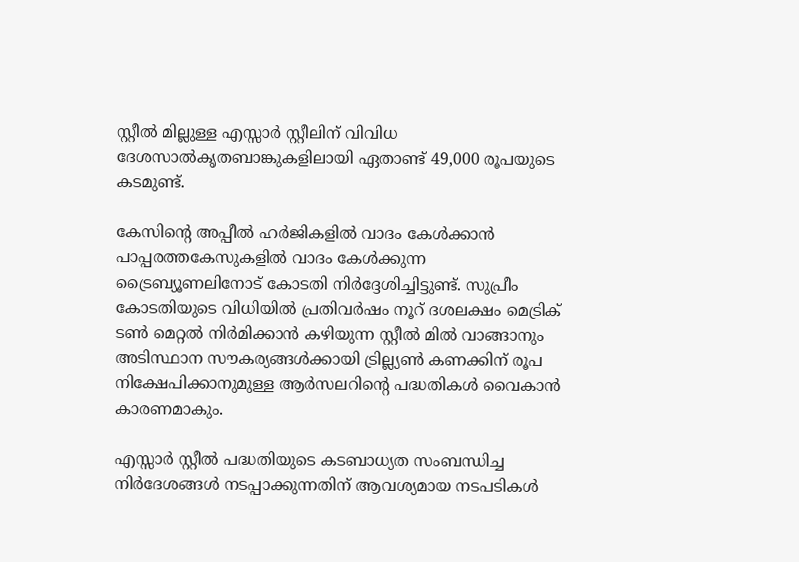സ്റ്റീല്‍ മില്ലുള്ള എസ്സാര്‍ സ്റ്റീലിന് വിവിധ ദേശസാല്‍കൃതബാങ്കുകളിലായി ഏതാണ്ട് 49,000 രൂപയുടെ കടമുണ്ട്.

കേസിന്റെ അപ്പീല്‍ ഹര്‍ജികളില്‍ വാദം കേള്‍ക്കാന്‍ പാപ്പരത്തകേസുകളില്‍ വാദം കേള്‍ക്കുന്ന ട്രൈബ്യൂണലിനോട് കോടതി നിര്‍ദ്ദേശിച്ചിട്ടുണ്ട്. സുപ്രീം കോടതിയുടെ വിധിയില്‍ പ്രതിവര്‍ഷം നൂറ് ദശലക്ഷം മെട്രിക് ടണ്‍ മെറ്റല്‍ നിര്‍മിക്കാന്‍ കഴിയുന്ന സ്റ്റീല്‍ മില്‍ വാങ്ങാനും അടിസ്ഥാന സൗകര്യങ്ങള്‍ക്കായി ട്രില്ല്യണ്‍ കണക്കിന് രൂപ നിക്ഷേപിക്കാനുമുള്ള ആര്‍സലറിന്റെ പദ്ധതികള്‍ വൈകാന്‍ കാരണമാകും.

എസ്സാര്‍ സ്റ്റീല്‍ പദ്ധതിയുടെ കടബാധ്യത സംബന്ധിച്ച നിര്‍ദേശങ്ങള്‍ നടപ്പാക്കുന്നതിന് ആവശ്യമായ നടപടികള്‍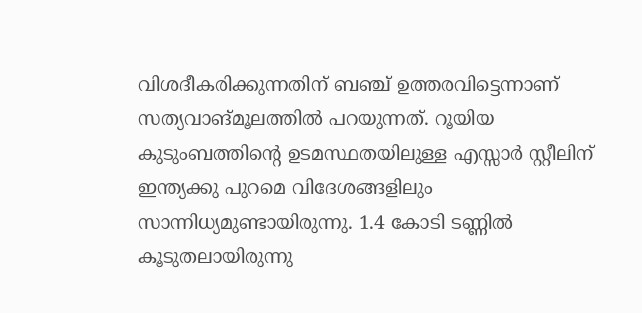വിശദീകരിക്കുന്നതിന് ബഞ്ച് ഉത്തരവിട്ടെന്നാണ് സത്യവാങ്മൂലത്തില്‍ പറയുന്നത്. റൂയിയ കുടുംബത്തിന്റെ ഉടമസ്ഥതയിലുള്ള എസ്സാര്‍ സ്റ്റീലിന് ഇന്ത്യക്കു പുറമെ വിദേശങ്ങളിലും സാന്നിധ്യമുണ്ടായിരുന്നു. 1.4 കോടി ടണ്ണില്‍ കൂടുതലായിരുന്നു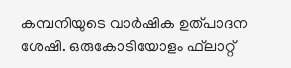കമ്പനിയുടെ വാര്‍ഷിക ഉത്പാദന ശേഷി. ഒരുകോടിയോളം ഫ്‌ലാറ്റ്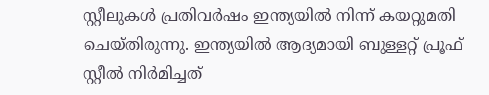സ്റ്റീലുകള്‍ പ്രതിവര്‍ഷം ഇന്ത്യയില്‍ നിന്ന് കയറ്റുമതി ചെയ്തിരുന്നു. ഇന്ത്യയില്‍ ആദ്യമായി ബുള്ളറ്റ് പ്രൂഫ് സ്റ്റീല്‍ നിര്‍മിച്ചത്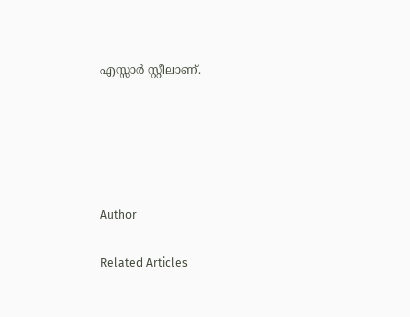എസ്സാര്‍ സ്റ്റീലാണ്.





Author

Related Articles